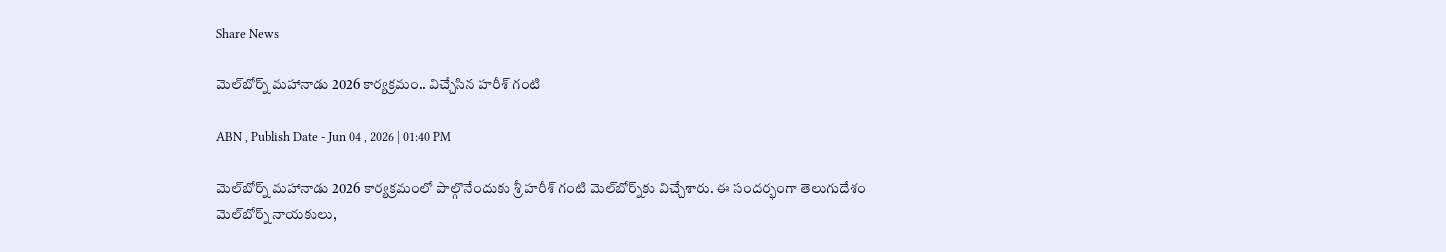Share News

మెల్‌బోర్న్ మహానాడు 2026 కార్యక్రమం.. విచ్చేసిన హరీశ్ గంటి

ABN , Publish Date - Jun 04 , 2026 | 01:40 PM

మెల్‌బోర్న్ మహానాడు 2026 కార్యక్రమంలో పాల్గొనేందుకు శ్రీ హరీశ్ గంటి మెల్‌బోర్న్‌కు విచ్చేశారు. ఈ సందర్భంగా తెలుగుదేశం మెల్‌బోర్న్ నాయకులు,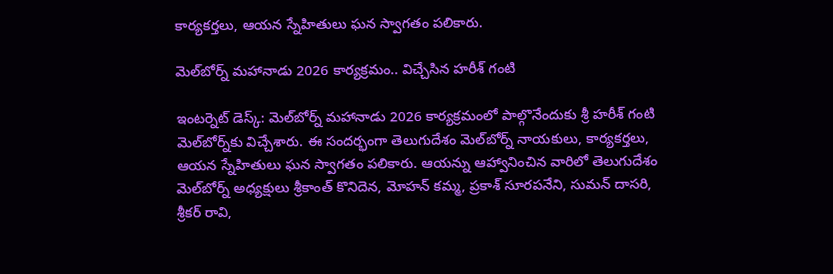కార్యకర్తలు, ఆయన స్నేహితులు ఘన స్వాగతం పలికారు.

మెల్‌బోర్న్ మహానాడు 2026 కార్యక్రమం.. విచ్చేసిన హరీశ్ గంటి

ఇంటర్నెట్ డెస్క్: మెల్‌బోర్న్ మహానాడు 2026 కార్యక్రమంలో పాల్గొనేందుకు శ్రీ హరీశ్ గంటి మెల్‌బోర్న్‌కు విచ్చేశారు. ఈ సందర్భంగా తెలుగుదేశం మెల్‌బోర్న్ నాయకులు, కార్యకర్తలు, ఆయన స్నేహితులు ఘన స్వాగతం పలికారు. ఆయన్ను ఆహ్వానించిన వారిలో తెలుగుదేశం మెల్‌బోర్న్ అధ్యక్షులు శ్రీకాంత్ కొనిదెన, మోహన్ కమ్మ, ప్రకాశ్ సూరపనేని, సుమన్ దాసరి, శ్రీకర్ రావి,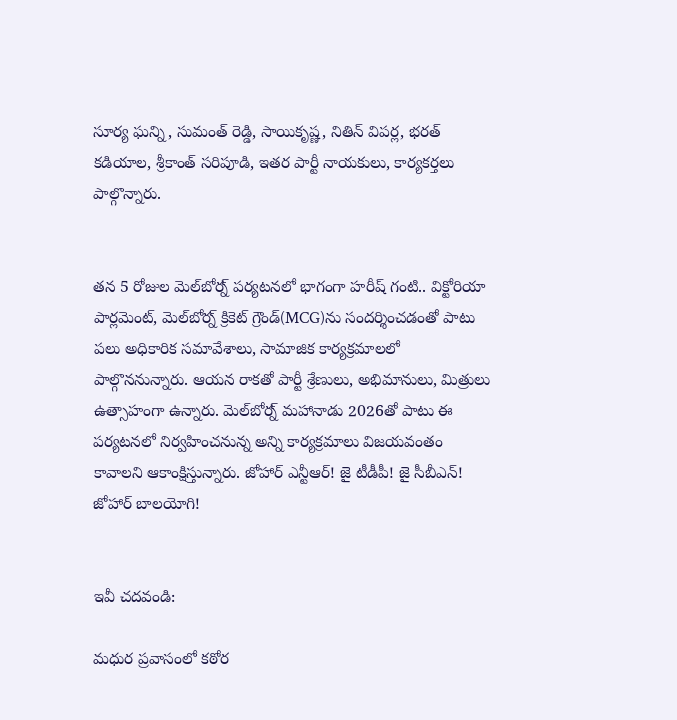సూర్య ఘన్ని, సుమంత్ రెడ్డి, సాయికృష్ణ, నితిన్ విపర్ల, భరత్ కడియాల, శ్రీకాంత్ సరిపూడి, ఇతర పార్టీ నాయకులు, కార్యకర్తలు పాల్గొన్నారు.


తన 5 రోజుల మెల్‌బోర్న్ పర్యటనలో భాగంగా హరీష్ గంటి.. విక్టోరియా పార్లమెంట్, మెల్‌బోర్న్ క్రికెట్ గ్రౌండ్(MCG)ను సందర్శించడంతో పాటు పలు అధికారిక సమావేశాలు, సామాజిక కార్యక్రమాలలో పాల్గొననున్నారు. ఆయన రాకతో పార్టీ శ్రేణులు, అభిమానులు, మిత్రులు ఉత్సాహంగా ఉన్నారు. మెల్‌బోర్న్ మహానాడు 2026తో పాటు ఈ పర్యటనలో నిర్వహించనున్న అన్ని కార్యక్రమాలు విజయవంతం కావాలని ఆకాంక్షిస్తున్నారు. జోహార్ ఎన్టీఆర్! జై టీడీపీ! జై సీబీఎన్! జోహార్ బాలయోగి!


ఇవీ చదవండి:

మధుర ప్రవాసంలో కఠోర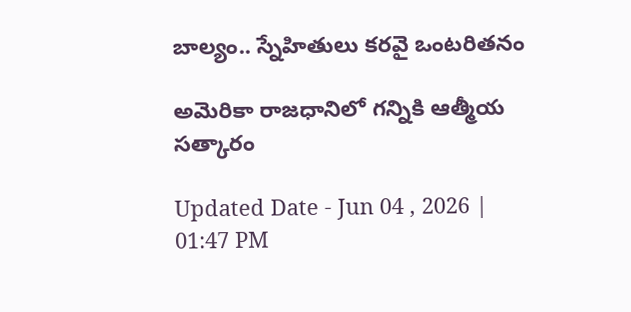బాల్యం.. స్నేహితులు కరవై ఒంటరితనం

అమెరికా రాజధానిలో గన్నికి ఆత్మీయ సత్కారం

Updated Date - Jun 04 , 2026 | 01:47 PM